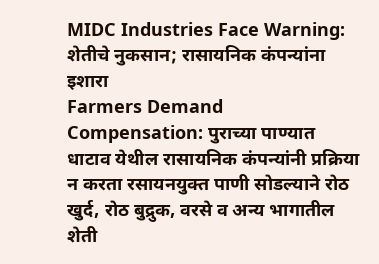MIDC Industries Face Warning: शेतीचे नुकसान; रासायनिक कंपन्यांना इशारा
Farmers Demand Compensation: पुराच्या पाण्यात धाटाव येथील रासायनिक कंपन्यांनी प्रक्रिया न करता रसायनयुक्त पाणी सोडल्याने रोठ खुर्द, रोठ बुद्रुक, वरसे व अन्य भागातील शेती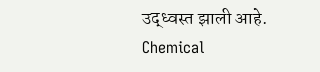उद्ध्वस्त झाली आहे.
Chemical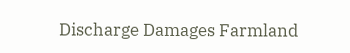Discharge Damages Farmland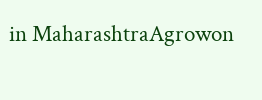in MaharashtraAgrowon